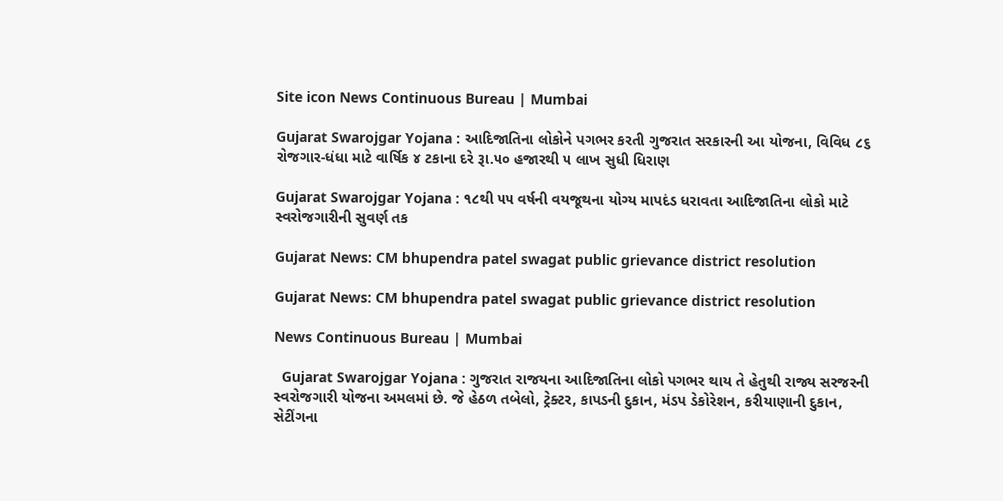Site icon News Continuous Bureau | Mumbai

Gujarat Swarojgar Yojana : આદિજાતિના લોકોને પગભર કરતી ગુજરાત સરકારની આ યોજના, વિવિધ ૮૬ રોજગાર-ધંધા માટે વાર્ષિક ૪ ટકાના દરે રૂા.૫૦ હજારથી ૫ લાખ સુધી ધિરાણ

Gujarat Swarojgar Yojana : ૧૮થી ૫૫ વર્ષની વયજૂથના યોગ્ય માપદંડ ધરાવતા આદિજાતિના લોકો માટે સ્વરોજગારીની સુવર્ણ તક

Gujarat News: CM bhupendra patel swagat public grievance district resolution

Gujarat News: CM bhupendra patel swagat public grievance district resolution

News Continuous Bureau | Mumbai

  Gujarat Swarojgar Yojana : ગુજરાત રાજયના આદિજાતિના લોકો પગભર થાય તે હેતુથી રાજ્ય સરજરની સ્વરોજગારી યોજના અમલમાં છે. જે હેઠળ તબેલો, ટ્રેક્ટર, કાપડની દુકાન, મંડપ ડેકોરેશન, કરીયાણાની દુકાન, સેટીંગના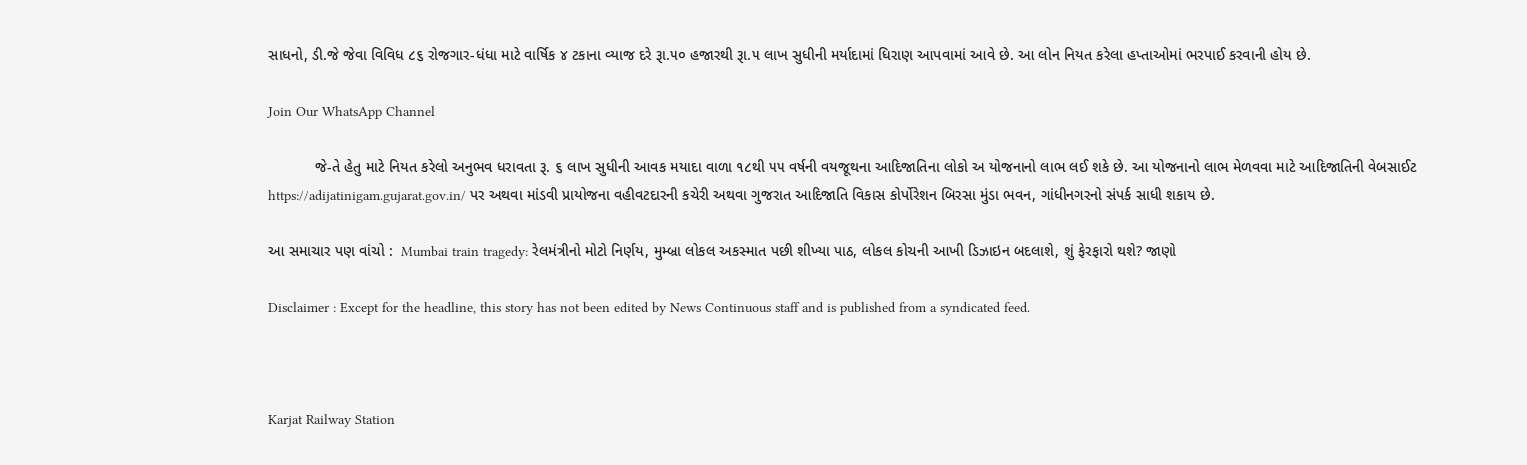સાધનો, ડી.જે જેવા વિવિધ ૮૬ રોજગાર-ધંધા માટે વાર્ષિક ૪ ટકાના વ્યાજ દરે રૂા.૫૦ હજારથી રૂા.૫ લાખ સુધીની મર્યાદામાં ધિરાણ આપવામાં આવે છે. આ લોન નિયત કરેલા હપ્તાઓમાં ભરપાઈ કરવાની હોય છે.

Join Our WhatsApp Channel

           જે-તે હેતુ માટે નિયત કરેલો અનુભવ ધરાવતા રૂ. ૬ લાખ સુધીની આવક મયાદા વાળા ૧૮થી ૫૫ વર્ષની વયજૂથના આદિજાતિના લોકો અ યોજનાનો લાભ લઈ શકે છે. આ યોજનાનો લાભ મેળવવા માટે આદિજાતિની વેબસાઈટ https://adijatinigam.gujarat.gov.in/ પર અથવા માંડવી પ્રાયોજના વહીવટદારની કચેરી અથવા ગુજરાત આદિજાતિ વિકાસ કોર્પોરેશન બિરસા મુંડા ભવન, ગાંધીનગરનો સંપર્ક સાધી શકાય છે.

આ સમાચાર પણ વાંચો :  Mumbai train tragedy: રેલમંત્રીનો મોટો નિર્ણય, મુમ્બ્રા લોકલ અકસ્માત પછી શીખ્યા પાઠ, લોકલ કોચની આખી ડિઝાઇન બદલાશે, શું ફેરફારો થશે? જાણો

Disclaimer : Except for the headline, this story has not been edited by News Continuous staff and is published from a syndicated feed.



Karjat Railway Station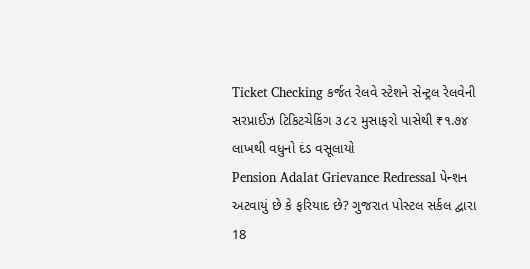Ticket Checking કર્જત રેલવે સ્ટેશને સેન્ટ્રલ રેલવેની સરપ્રાઈઝ ટિકિટચેકિંગ ૩૮૨ મુસાફરો પાસેથી ₹૧.૭૪ લાખથી વધુનો દંડ વસૂલાયો
Pension Adalat Grievance Redressal પેન્શન અટવાયું છે કે ફરિયાદ છે? ગુજરાત પોસ્ટલ સર્કલ દ્વારા 18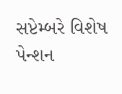સપ્ટેમ્બરે વિશેષ પેન્શન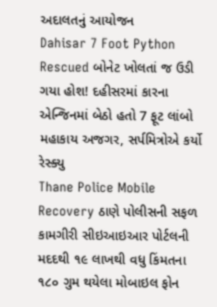અદાલતનું આયોજન
Dahisar 7 Foot Python Rescued બોનેટ ખોલતાં જ ઉડી ગયા હોશ! દહીસરમાં કારના એન્જિનમાં બેઠો હતો 7 ફૂટ લાંબો મહાકાય અજગર, સર્પમિત્રોએ કર્યો રેસ્ક્યુ
Thane Police Mobile Recovery ઠાણે પોલીસની સફળ કામગીરી સીઇઆઇઆર પોર્ટલની મદદથી ૧૯ લાખથી વધુ કિંમતના ૧૮૦ ગુમ થયેલા મોબાઇલ ફોન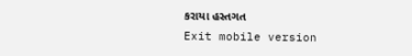કરાયા હસ્તગત
Exit mobile version